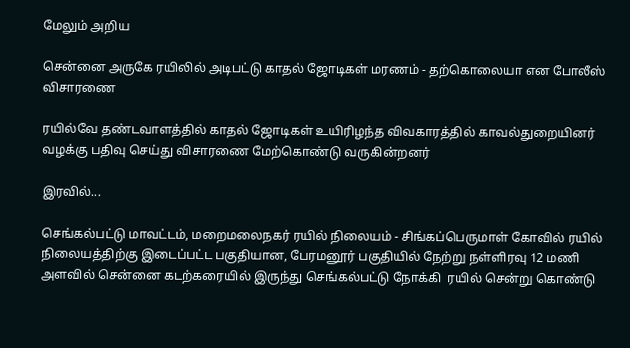மேலும் அறிய

சென்னை அருகே ரயிலில் அடிபட்டு காதல் ஜோடிகள் மரணம் - தற்கொலையா என போலீஸ் விசாரணை

ரயில்வே தண்டவாளத்தில் காதல் ஜோடிகள் உயிரிழந்த விவகாரத்தில் காவல்துறையினர் வழக்கு பதிவு செய்து விசாரணை மேற்கொண்டு வருகின்றனர்

இரவில்...

செங்கல்பட்டு மாவட்டம், மறைமலைநகர் ரயில் நிலையம் - சிங்கப்பெருமாள் கோவில் ரயில் நிலையத்திற்கு இடைப்பட்ட பகுதியான, பேரமனூர் பகுதியில் நேற்று நள்ளிரவு 12 மணி அளவில் சென்னை கடற்கரையில் இருந்து செங்கல்பட்டு நோக்கி  ரயில் சென்று கொண்டு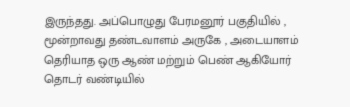இருந்தது. அப்பொழுது பேரமனூர் பகுதியில் , மூன்றாவது தண்டவாளம் அருகே , அடையாளம் தெரியாத ஒரு ஆண் மற்றும் பெண் ஆகியோர் தொடர் வண்டியில்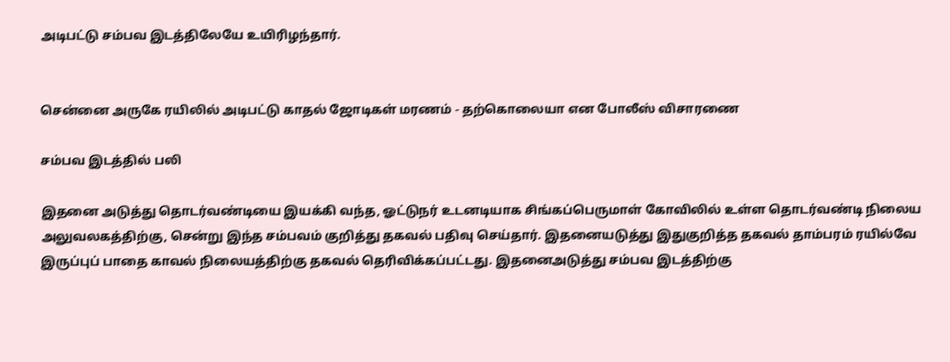அடிபட்டு சம்பவ இடத்திலேயே உயிரிழந்தார்.


சென்னை அருகே ரயிலில் அடிபட்டு காதல் ஜோடிகள் மரணம் - தற்கொலையா என போலீஸ் விசாரணை

சம்பவ இடத்தில் பலி

இதனை அடுத்து தொடர்வண்டியை இயக்கி வந்த, ஓட்டுநர் உடனடியாக சிங்கப்பெருமாள் கோவிலில் உள்ள தொடர்வண்டி நிலைய அலுவலகத்திற்கு, சென்று இந்த சம்பவம் குறித்து தகவல் பதிவு செய்தார். இதனையடுத்து இதுகுறித்த தகவல் தாம்பரம் ரயில்வே இருப்புப் பாதை காவல் நிலையத்திற்கு தகவல் தெரிவிக்கப்பட்டது. இதனைஅடுத்து சம்பவ இடத்திற்கு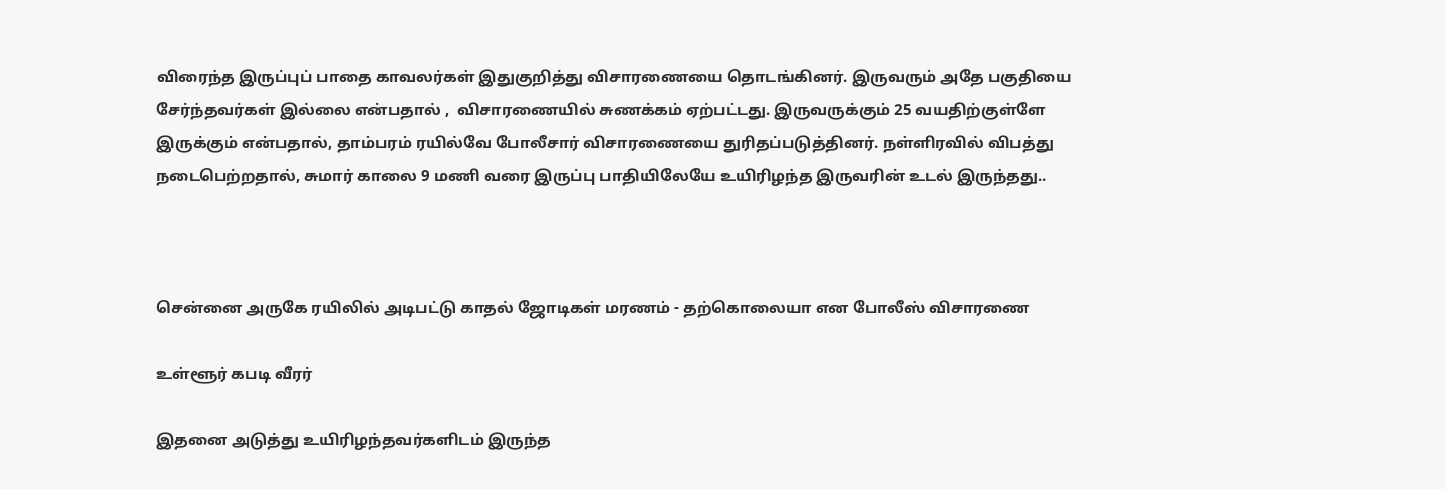விரைந்த இருப்புப் பாதை காவலர்கள் இதுகுறித்து விசாரணையை தொடங்கினர். இருவரும் அதே பகுதியை சேர்ந்தவர்கள் இல்லை என்பதால் ,  விசாரணையில் சுணக்கம் ஏற்பட்டது. இருவருக்கும் 25 வயதிற்குள்ளே இருக்கும் என்பதால், தாம்பரம் ரயில்வே போலீசார் விசாரணையை துரிதப்படுத்தினர். நள்ளிரவில் விபத்து நடைபெற்றதால், சுமார் காலை 9 மணி வரை இருப்பு பாதியிலேயே உயிரிழந்த இருவரின் உடல் இருந்தது..



சென்னை அருகே ரயிலில் அடிபட்டு காதல் ஜோடிகள் மரணம் - தற்கொலையா என போலீஸ் விசாரணை

உள்ளூர் கபடி வீரர்

இதனை அடுத்து உயிரிழந்தவர்களிடம் இருந்த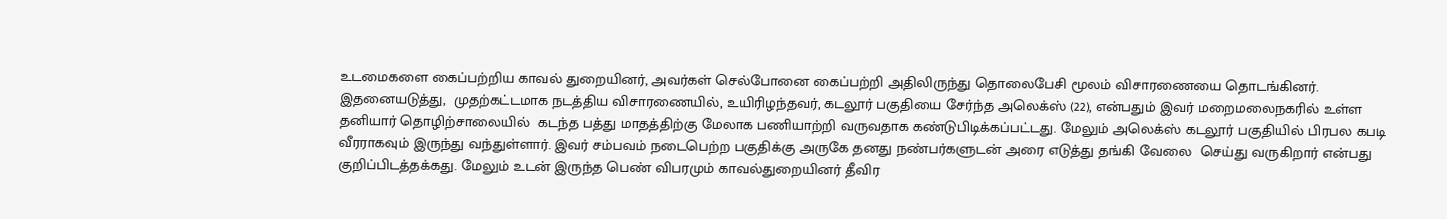உடமைகளை கைப்பற்றிய காவல் துறையினர், அவர்கள் செல்போனை கைப்பற்றி அதிலிருந்து தொலைபேசி மூலம் விசாரணையை தொடங்கினர். இதனையடுத்து,  முதற்கட்டமாக நடத்திய விசாரணையில், உயிரிழந்தவர், கடலூர் பகுதியை சேர்ந்த அலெக்ஸ் (22), என்பதும் இவர் மறைமலைநகரில் உள்ள தனியார் தொழிற்சாலையில்  கடந்த பத்து மாதத்திற்கு மேலாக பணியாற்றி வருவதாக கண்டுபிடிக்கப்பட்டது. மேலும் அலெக்ஸ் கடலூர் பகுதியில் பிரபல கபடி வீரராகவும் இருந்து வந்துள்ளார். இவர் சம்பவம் நடைபெற்ற பகுதிக்கு அருகே தனது நண்பர்களுடன் அரை எடுத்து தங்கி வேலை  செய்து வருகிறார் என்பது குறிப்பிடத்தக்கது. மேலும் உடன் இருந்த பெண் விபரமும் காவல்துறையினர் தீவிர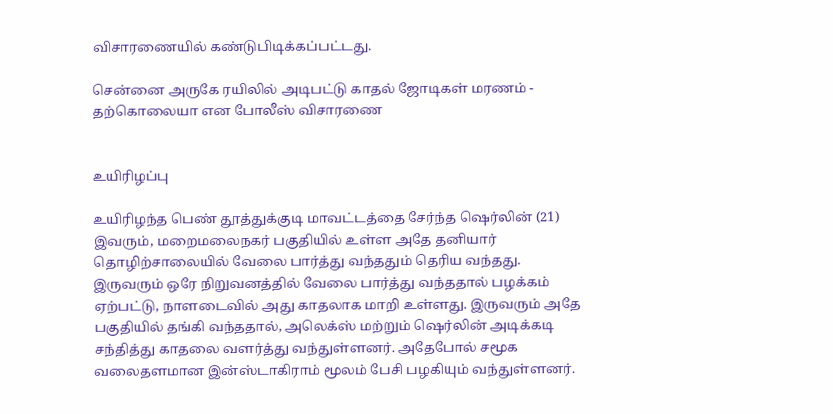விசாரணையில் கண்டுபிடிக்கப்பட்டது.

சென்னை அருகே ரயிலில் அடிபட்டு காதல் ஜோடிகள் மரணம் - தற்கொலையா என போலீஸ் விசாரணை


உயிரிழப்பு

உயிரிழந்த பெண் தூத்துக்குடி மாவட்டத்தை சேர்ந்த ஷெர்லின் (21) இவரும், மறைமலைநகர் பகுதியில் உள்ள அதே தனியார் தொழிற்சாலையில் வேலை பார்த்து வந்ததும் தெரிய வந்தது. இருவரும் ஒரே நிறுவனத்தில் வேலை பார்த்து வந்ததால் பழக்கம் ஏற்பட்டு, நாளடைவில் அது காதலாக மாறி உள்ளது. இருவரும் அதே பகுதியில் தங்கி வந்ததால், அலெக்ஸ் மற்றும் ஷெர்லின் அடிக்கடி சந்தித்து காதலை வளர்த்து வந்துள்ளனர். அதேபோல் சமூக வலைதளமான இன்ஸ்டாகிராம் மூலம் பேசி பழகியும் வந்துள்ளனர்.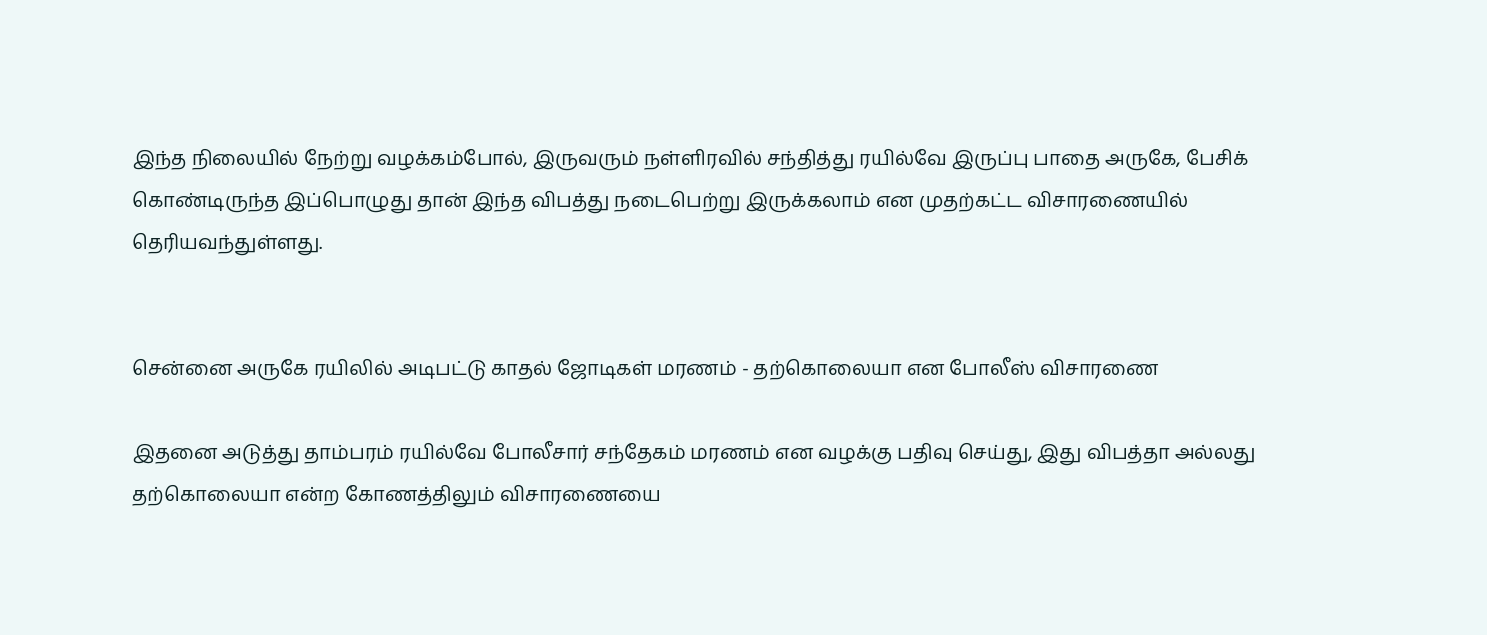இந்த நிலையில் நேற்று வழக்கம்போல், இருவரும் நள்ளிரவில் சந்தித்து ரயில்வே இருப்பு பாதை அருகே, பேசிக் கொண்டிருந்த இப்பொழுது தான் இந்த விபத்து நடைபெற்று இருக்கலாம் என முதற்கட்ட விசாரணையில் தெரியவந்துள்ளது.


சென்னை அருகே ரயிலில் அடிபட்டு காதல் ஜோடிகள் மரணம் - தற்கொலையா என போலீஸ் விசாரணை

இதனை அடுத்து தாம்பரம் ரயில்வே போலீசார் சந்தேகம் மரணம் என வழக்கு பதிவு செய்து, இது விபத்தா அல்லது தற்கொலையா என்ற கோணத்திலும் விசாரணையை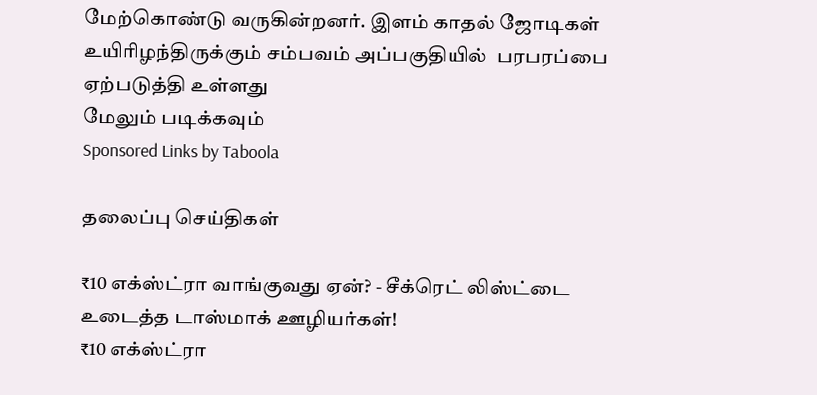மேற்கொண்டு வருகின்றனர். இளம் காதல் ஜோடிகள் உயிரிழந்திருக்கும் சம்பவம் அப்பகுதியில்  பரபரப்பை ஏற்படுத்தி உள்ளது
மேலும் படிக்கவும்
Sponsored Links by Taboola

தலைப்பு செய்திகள்

₹10 எக்ஸ்ட்ரா வாங்குவது ஏன்? - சீக்ரெட் லிஸ்ட்டை உடைத்த டாஸ்மாக் ஊழியர்கள்!
₹10 எக்ஸ்ட்ரா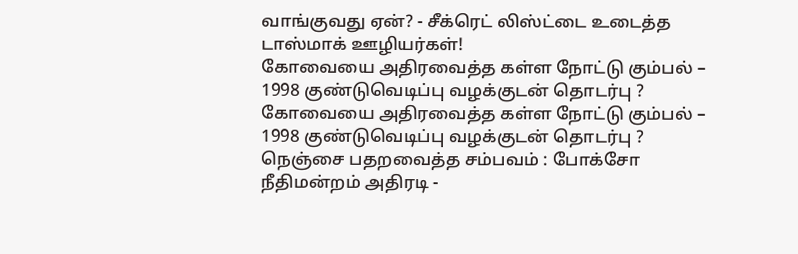வாங்குவது ஏன்? - சீக்ரெட் லிஸ்ட்டை உடைத்த டாஸ்மாக் ஊழியர்கள்!
கோவையை அதிரவைத்த கள்ள நோட்டு கும்பல் – 1998 குண்டுவெடிப்பு வழக்குடன் தொடர்பு ?
கோவையை அதிரவைத்த கள்ள நோட்டு கும்பல் – 1998 குண்டுவெடிப்பு வழக்குடன் தொடர்பு ?
நெஞ்சை பதறவைத்த சம்பவம் : போக்சோ நீதிமன்றம் அதிரடி -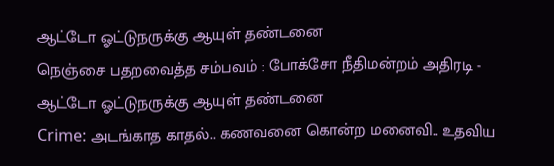ஆட்டோ ஓட்டுநருக்கு ஆயுள் தண்டனை
நெஞ்சை பதறவைத்த சம்பவம் : போக்சோ நீதிமன்றம் அதிரடி - ஆட்டோ ஓட்டுநருக்கு ஆயுள் தண்டனை
Crime: அடங்காத காதல்.. கணவனை கொன்ற மனைவி.. உதவிய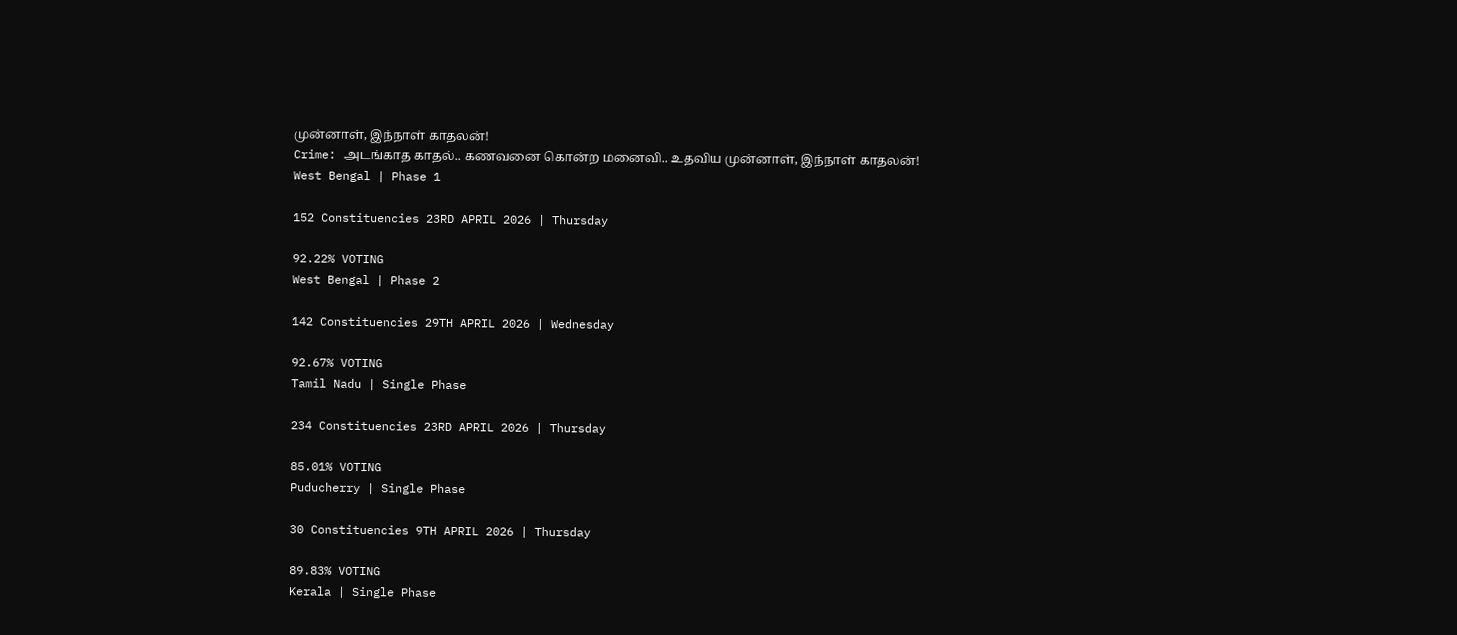முன்னாள், இந்நாள் காதலன்!
Crime: அடங்காத காதல்.. கணவனை கொன்ற மனைவி.. உதவிய முன்னாள், இந்நாள் காதலன்!
West Bengal | Phase 1

152 Constituencies 23RD APRIL 2026 | Thursday

92.22% VOTING
West Bengal | Phase 2

142 Constituencies 29TH APRIL 2026 | Wednesday

92.67% VOTING
Tamil Nadu | Single Phase

234 Constituencies 23RD APRIL 2026 | Thursday

85.01% VOTING
Puducherry | Single Phase

30 Constituencies 9TH APRIL 2026 | Thursday

89.83% VOTING
Kerala | Single Phase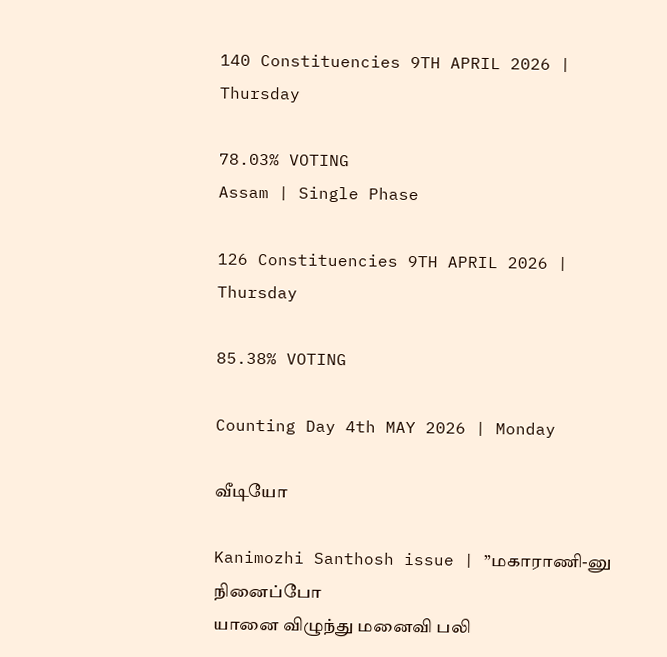140 Constituencies 9TH APRIL 2026 | Thursday

78.03% VOTING
Assam | Single Phase

126 Constituencies 9TH APRIL 2026 | Thursday

85.38% VOTING

Counting Day 4th MAY 2026 | Monday

வீடியோ

Kanimozhi Santhosh issue | ”மகாராணி-னு நினைப்போ
யானை விழுந்து மனைவி பலி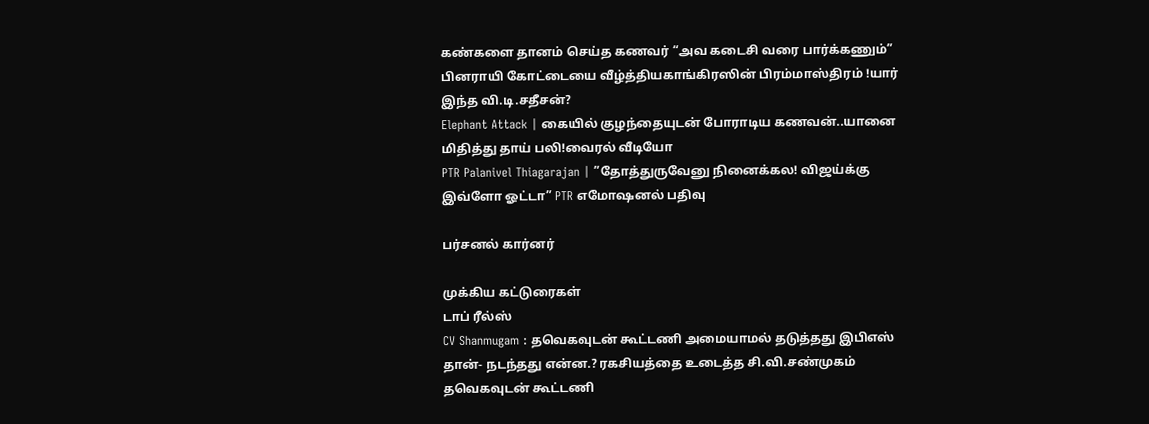கண்களை தானம் செய்த கணவர் “அவ கடைசி வரை பார்க்கணும்”
பினராயி கோட்டையை வீழ்த்தியகாங்கிரஸின் பிரம்மாஸ்திரம் !யார் இந்த வி.டி.சதீசன்?
Elephant Attack | கையில் குழந்தையுடன் போராடிய கணவன்..யானை மிதித்து தாய் பலி!வைரல் வீடியோ
PTR Palanivel Thiagarajan | ”தோத்துருவேனு நினைக்கல! விஜய்க்கு இவ்ளோ ஓட்டா” PTR எமோஷனல் பதிவு

பர்சனல் கார்னர்

முக்கிய கட்டுரைகள்
டாப் ரீல்ஸ்
CV Shanmugam : தவெகவுடன் கூட்டணி அமையாமல் தடுத்தது இபிஎஸ் தான்- நடந்தது என்ன.? ரகசியத்தை உடைத்த சி.வி.சண்முகம்
தவெகவுடன் கூட்டணி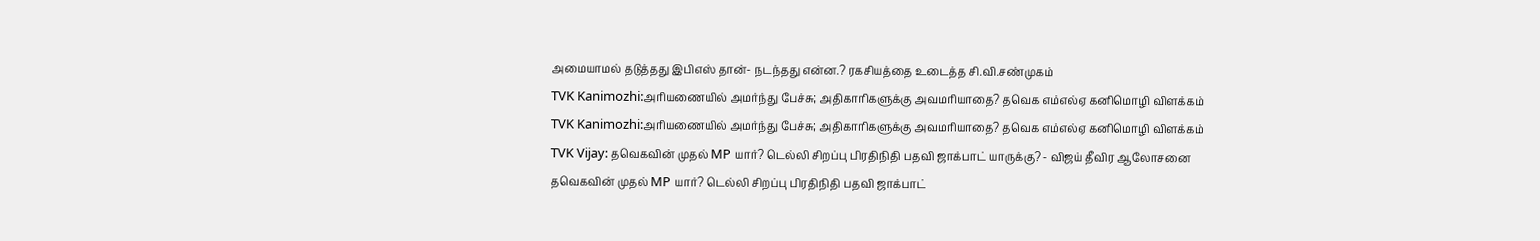அமையாமல் தடுத்தது இபிஎஸ் தான்- நடந்தது என்ன.? ரகசியத்தை உடைத்த சி.வி.சண்முகம்
TVK Kanimozhi:அரியணையில் அமர்ந்து பேச்சு; அதிகாரிகளுக்கு அவமரியாதை? தவெக எம்எல்ஏ கனிமொழி விளக்கம்
TVK Kanimozhi:அரியணையில் அமர்ந்து பேச்சு; அதிகாரிகளுக்கு அவமரியாதை? தவெக எம்எல்ஏ கனிமொழி விளக்கம்
TVK Vijay: தவெகவின் முதல் MP யார்? டெல்லி சிறப்பு பிரதிநிதி பதவி ஜாக்பாட் யாருக்கு? - விஜய் தீவிர ஆலோசனை
தவெகவின் முதல் MP யார்? டெல்லி சிறப்பு பிரதிநிதி பதவி ஜாக்பாட்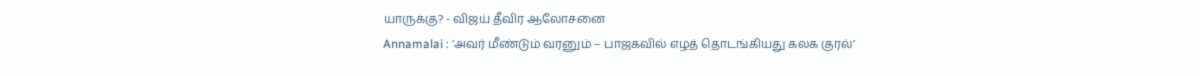யாருக்கு? - விஜய் தீவிர ஆலோசனை
Annamalai : ’அவர் மீண்டும் வரனும் – பாஜகவில் எழத் தொடங்கியது கலக குரல்’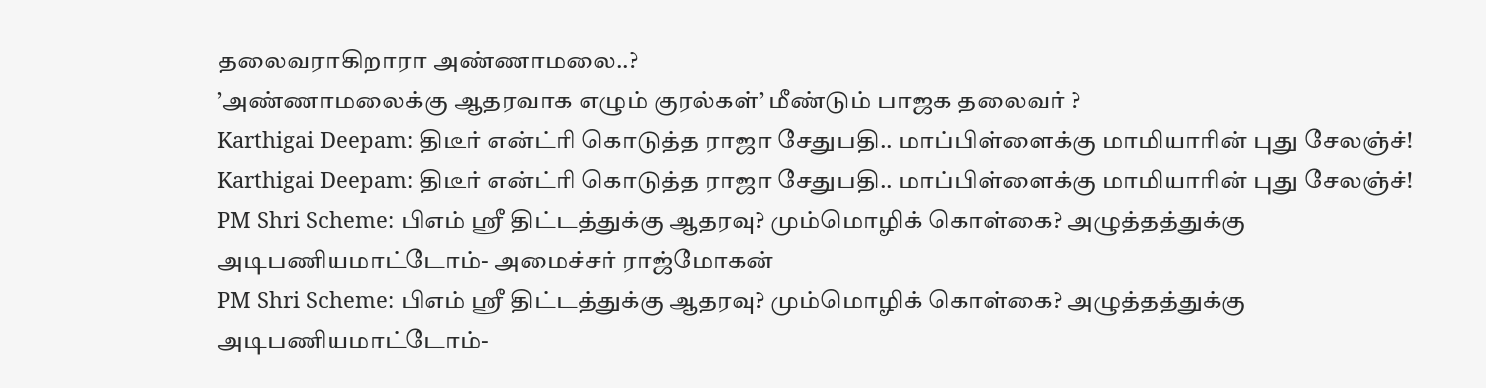தலைவராகிறாரா அண்ணாமலை..?
’அண்ணாமலைக்கு ஆதரவாக எழும் குரல்கள்’ மீண்டும் பாஜக தலைவர் ?
Karthigai Deepam: திடீர் என்ட்ரி கொடுத்த ராஜா சேதுபதி.. மாப்பிள்ளைக்கு மாமியாரின் புது சேலஞ்ச்!
Karthigai Deepam: திடீர் என்ட்ரி கொடுத்த ராஜா சேதுபதி.. மாப்பிள்ளைக்கு மாமியாரின் புது சேலஞ்ச்!
PM Shri Scheme: பிஎம் ஸ்ரீ திட்டத்துக்கு ஆதரவு? மும்மொழிக் கொள்கை? அழுத்தத்துக்கு அடிபணியமாட்டோம்- அமைச்சர் ராஜ்மோகன்
PM Shri Scheme: பிஎம் ஸ்ரீ திட்டத்துக்கு ஆதரவு? மும்மொழிக் கொள்கை? அழுத்தத்துக்கு அடிபணியமாட்டோம்-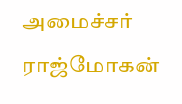அமைச்சர் ராஜ்மோகன்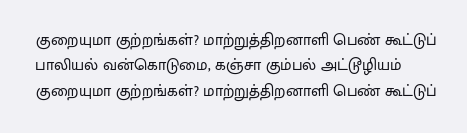குறையுமா குற்றங்கள்? மாற்றுத்திறனாளி பெண் கூட்டுப் பாலியல் வன்கொடுமை, கஞ்சா கும்பல் அட்டூழியம்
குறையுமா குற்றங்கள்? மாற்றுத்திறனாளி பெண் கூட்டுப்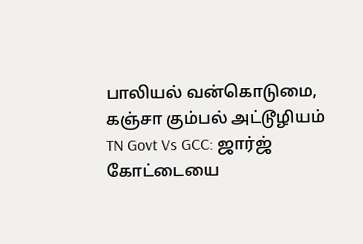பாலியல் வன்கொடுமை, கஞ்சா கும்பல் அட்டூழியம்
TN Govt Vs GCC: ஜார்ஜ் கோட்டையை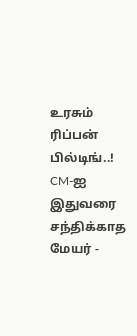உரசும் ரிப்பன் பில்டிங்..! CM-ஐ இதுவரை சந்திக்காத மேயர் -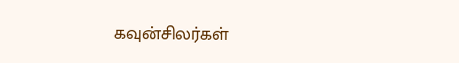கவுன்சிலர்கள்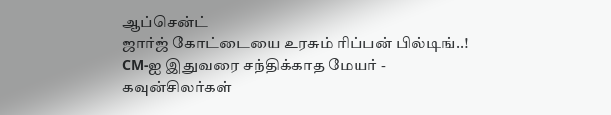ஆப்சென்ட்
ஜார்ஜ் கோட்டையை உரசும் ரிப்பன் பில்டிங்..! CM-ஐ இதுவரை சந்திக்காத மேயர் - கவுன்சிலர்கள்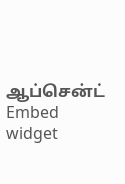ஆப்சென்ட்
Embed widget